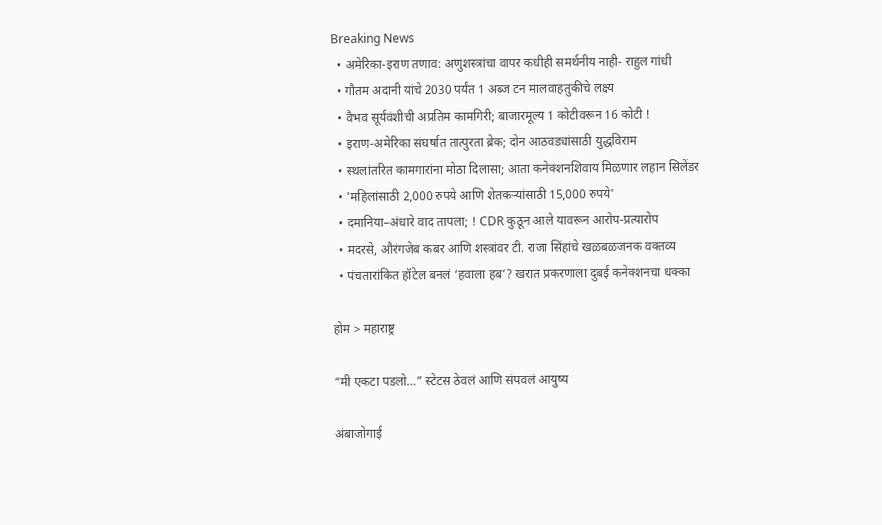Breaking News
  • अमेरिका-इराण तणाव: अणुशस्त्रांचा वापर कधीही समर्थनीय नाही- राहुल गांधी
  • गौतम अदानी यांचे 2030 पर्यंत 1 अब्ज टन मालवाहतुकीचे लक्ष्य
  • वैभव सूर्यवंशीची अप्रतिम कामगिरी; बाजारमूल्य 1 कोटीवरून 16 कोटी !
  • इराण-अमेरिका संघर्षात तात्पुरता ब्रेक; दोन आठवड्यांसाठी युद्धविराम
  • स्थलांतरित कामगारांना मोठा दिलासा; आता कनेक्शनशिवाय मिळणार लहान सिलेंडर
  • 'महिलांसाठी 2,000 रुपये आणि शेतकऱ्यांसाठी 15,000 रुपये'
  • दमानिया–अंधारे वाद तापला; ! CDR कुठून आले यावरून आरोप-प्रत्यारोप
  • मदरसे, औरंगजेब कबर आणि शस्त्रांवर टी. राजा सिंहांचे खळबळजनक वक्तव्य
  • पंचतारांकित हॉटेल बनलं ‘हवाला हब’? खरात प्रकरणाला दुबई कनेक्शनचा धक्का

होम > महाराष्ट्र

“मी एकटा पडलो…” स्टेटस ठेवलं आणि संपवलं आयुष्य

अंबाजोगाई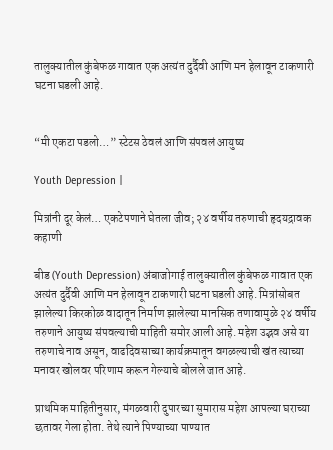तालुक्यातील कुंबेफळ गावात एक अत्यंत दुर्दैवी आणि मन हेलावून टाकणारी घटना घडली आहे.


“मी एकटा पडलो…” स्टेटस ठेवलं आणि संपवलं आयुष्य

Youth Depression |

मित्रांनी दूर केलं… एकटेपणाने घेतला जीव; २४ वर्षीय तरुणाची हृदयद्रावक कहाणी

बीड (Youth Depression) अंबाजोगाई तालुक्यातील कुंबेफळ गावात एक अत्यंत दुर्दैवी आणि मन हेलावून टाकणारी घटना घडली आहे. मित्रांसोबत झालेल्या किरकोळ वादातून निर्माण झालेल्या मानसिक तणावामुळे २४ वर्षीय तरुणाने आयुष्य संपवल्याची माहिती समोर आली आहे. महेश उद्भव असे या तरुणाचे नाव असून, वाढदिवसाच्या कार्यक्रमातून वगळल्याची खंत त्याच्या मनावर खोलवर परिणाम करून गेल्याचे बोलले जात आहे.

प्राथमिक माहितीनुसार, मंगळवारी दुपारच्या सुमारास महेश आपल्या घराच्या छतावर गेला होता. तेथे त्याने पिण्याच्या पाण्यात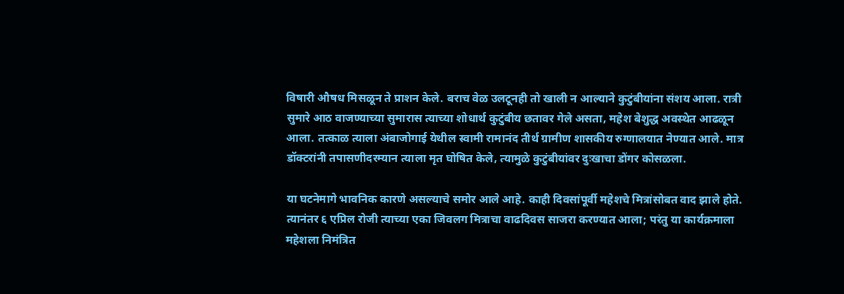विषारी औषध मिसळून ते प्राशन केले. बराच वेळ उलटूनही तो खाली न आल्याने कुटुंबीयांना संशय आला. रात्री सुमारे आठ वाजण्याच्या सुमारास त्याच्या शोधार्थ कुटुंबीय छतावर गेले असता, महेश बेशुद्ध अवस्थेत आढळून आला. तत्काळ त्याला अंबाजोगाई येथील स्वामी रामानंद तीर्थ ग्रामीण शासकीय रुग्णालयात नेण्यात आले. मात्र डॉक्टरांनी तपासणीदरम्यान त्याला मृत घोषित केले, त्यामुळे कुटुंबीयांवर दुःखाचा डोंगर कोसळला.

या घटनेमागे भावनिक कारणे असल्याचे समोर आले आहे. काही दिवसांपूर्वी महेशचे मित्रांसोबत वाद झाले होते. त्यानंतर ६ एप्रिल रोजी त्याच्या एका जिवलग मित्राचा वाढदिवस साजरा करण्यात आला; परंतु या कार्यक्रमाला महेशला निमंत्रित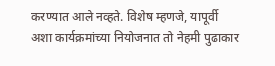करण्यात आले नव्हते. विशेष म्हणजे, यापूर्वी अशा कार्यक्रमांच्या नियोजनात तो नेहमी पुढाकार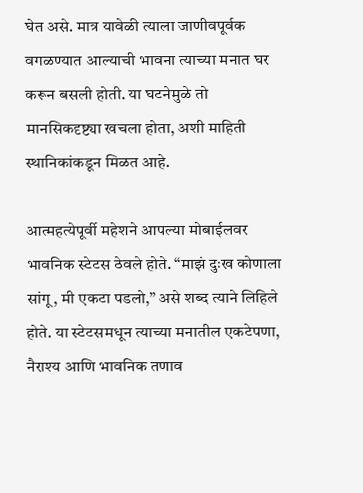घेत असे. मात्र यावेळी त्याला जाणीवपूर्वक वगळण्यात आल्याची भावना त्याच्या मनात घर करून बसली होती. या घटनेमुळे तो मानसिकदृष्ट्या खचला होता, अशी माहिती स्थानिकांकडून मिळत आहे.

आत्महत्येपूर्वी महेशने आपल्या मोबाईलवर भावनिक स्टेटस ठेवले होते. “माझं दुःख कोणाला सांगू, मी एकटा पडलो,” असे शब्द त्याने लिहिले होते. या स्टेटसमधून त्याच्या मनातील एकटेपणा, नैराश्य आणि भावनिक तणाव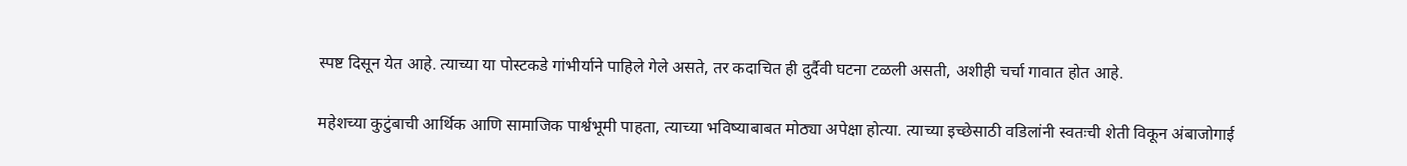स्पष्ट दिसून येत आहे. त्याच्या या पोस्टकडे गांभीर्याने पाहिले गेले असते, तर कदाचित ही दुर्दैवी घटना टळली असती, अशीही चर्चा गावात होत आहे.

महेशच्या कुटुंबाची आर्थिक आणि सामाजिक पार्श्वभूमी पाहता, त्याच्या भविष्याबाबत मोठ्या अपेक्षा होत्या. त्याच्या इच्छेसाठी वडिलांनी स्वतःची शेती विकून अंबाजोगाई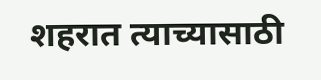शहरात त्याच्यासाठी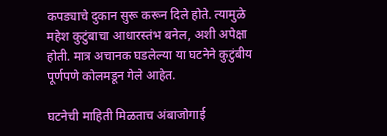कपड्याचे दुकान सुरू करून दिले होते. त्यामुळे महेश कुटुंबाचा आधारस्तंभ बनेल, अशी अपेक्षा होती. मात्र अचानक घडलेल्या या घटनेने कुटुंबीय पूर्णपणे कोलमडून गेले आहेत.

घटनेची माहिती मिळताच अंबाजोगाई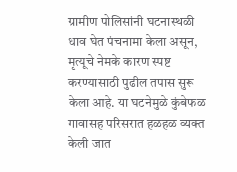ग्रामीण पोलिसांनी घटनास्थळी धाव घेत पंचनामा केला असून, मृत्यूचे नेमके कारण स्पष्ट करण्यासाठी पुढील तपास सुरू केला आहे. या घटनेमुळे कुंबेफळ गावासह परिसरात हळहळ व्यक्त केली जात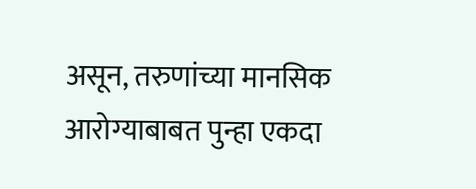असून, तरुणांच्या मानसिक आरोग्याबाबत पुन्हा एकदा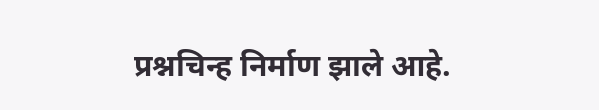प्रश्नचिन्ह निर्माण झाले आहे.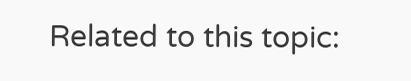Related to this topic: